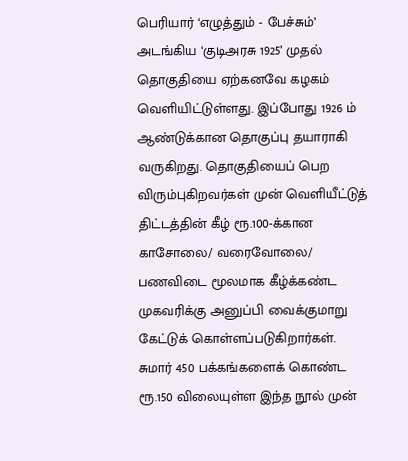பெரியார் ‘எழுத்தும் - பேச்சும்’ அடங்கிய ‘குடிஅரசு 1925’ முதல் தொகுதியை ஏற்கனவே கழகம் வெளியிட்டுள்ளது. இப்போது 1926 ம் ஆண்டுக்கான தொகுப்பு தயாராகி வருகிறது. தொகுதியைப் பெற விரும்புகிறவர்கள் முன் வெளியீட்டுத் திட்டத்தின் கீழ் ரூ.100-க்கான காசோலை/ வரைவோலை/ பணவிடை மூலமாக கீழ்க்கண்ட முகவரிக்கு அனுப்பி வைக்குமாறு கேட்டுக் கொள்ளப்படுகிறார்கள். சுமார் 450 பக்கங்களைக் கொண்ட ரூ.150 விலையுள்ள இந்த நூல் முன்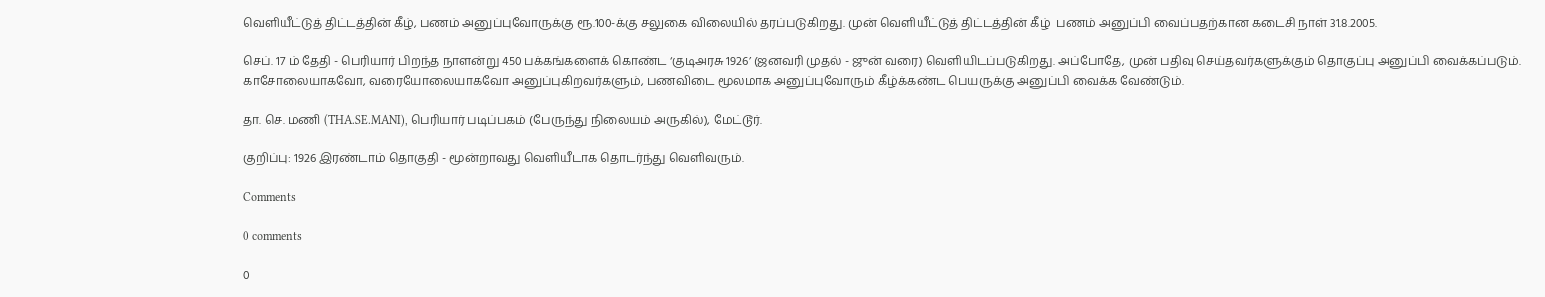வெளியீட்டுத் திட்டத்தின் கீழ், பணம் அனுப்புவோருக்கு ரூ.100-க்கு சலுகை விலையில் தரப்படுகிறது. முன் வெளியீட்டுத் திட்டத்தின் கீழ்  பணம் அனுப்பி வைப்பதற்கான கடைசி நாள் 31.8.2005.

செப். 17 ம் தேதி - பெரியார் பிறந்த நாளன்று 450 பக்கங்களைக் கொண்ட ‘குடிஅரசு 1926’ (ஜனவரி முதல் - ஜுன் வரை) வெளியிடப்படுகிறது. அப்போதே, முன் பதிவு செய்தவர்களுக்கும் தொகுப்பு அனுப்பி வைக்கப்படும். காசோலையாகவோ, வரையோலையாகவோ அனுப்புகிறவர்களும், பணவிடை மூலமாக அனுப்புவோரும் கீழ்க்கண்ட பெயருக்கு அனுப்பி வைக்க வேண்டும்.

தா. செ. மணி (THA.SE.MANI), பெரியார் படிப்பகம் (பேருந்து நிலையம் அருகில்), மேட்டூர்.

குறிப்பு: 1926 இரண்டாம் தொகுதி - மூன்றாவது வெளியீடாக தொடர்ந்து வெளிவரும்.

Comments

0 comments

0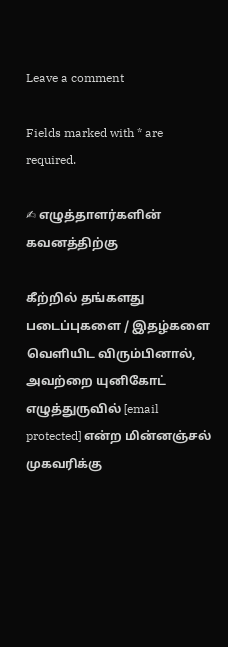Leave a comment

Fields marked with * are required.

✍ எழுத்தாளர்களின் கவனத்திற்கு

கீற்றில் தங்களது படைப்புகளை / இதழ்களை வெளியிட விரும்பினால், அவற்றை யுனிகோட் எழுத்துருவில் [email protected] என்ற மின்னஞ்சல் முகவரிக்கு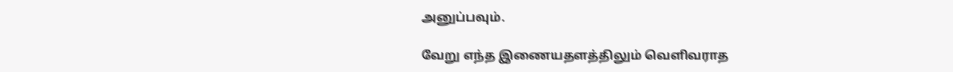அனுப்பவும்.

வேறு எந்த இணையதளத்திலும் வெளிவராத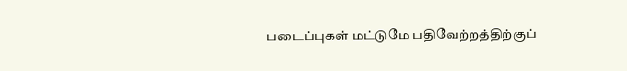படைப்புகள் மட்டுமே பதிவேற்றத்திற்குப்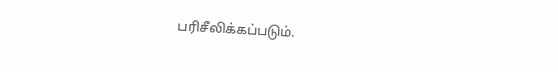பரிசீலிக்கப்படும்.